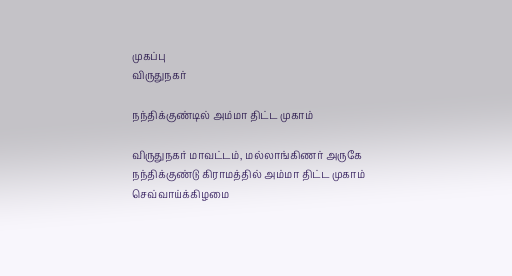முகப்பு
விருதுநகர்

நந்திக்குண்டில் அம்மா திட்ட முகாம்

விருதுநகர் மாவட்டம், மல்லாங்கிணர் அருகே நந்திக்குண்டு கிராமத்தில் அம்மா திட்ட முகாம் செவ்வாய்க்கிழமை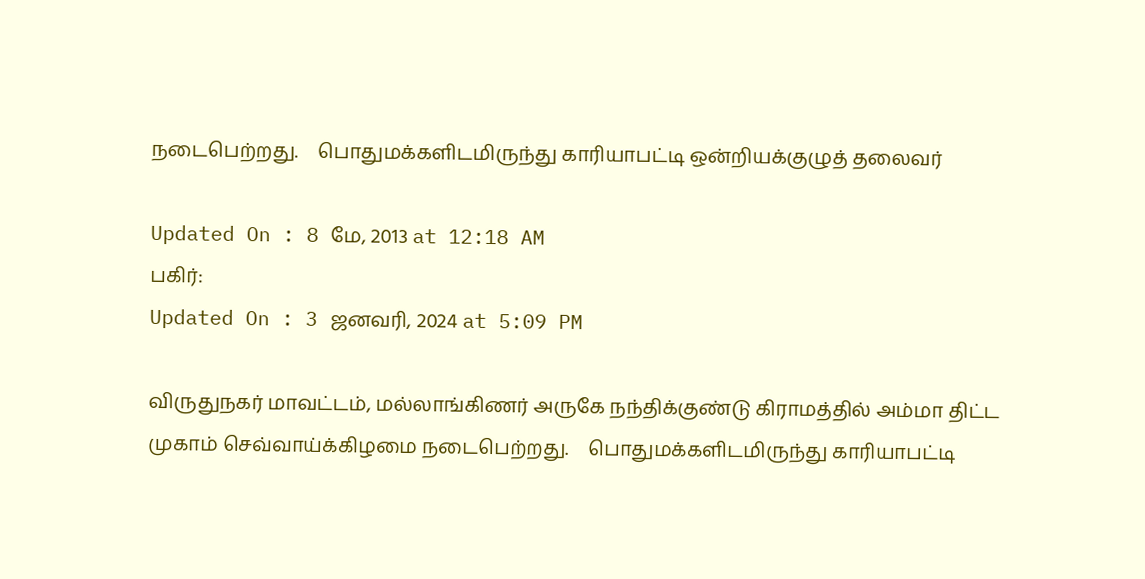நடைபெற்றது.    பொதுமக்களிடமிருந்து காரியாபட்டி ஒன்றியக்குழுத் தலைவர்

Updated On : 8 மே, 2013 at 12:18 AM
பகிர்:
Updated On : 3 ஜனவரி, 2024 at 5:09 PM

விருதுநகர் மாவட்டம், மல்லாங்கிணர் அருகே நந்திக்குண்டு கிராமத்தில் அம்மா திட்ட முகாம் செவ்வாய்க்கிழமை நடைபெற்றது.    பொதுமக்களிடமிருந்து காரியாபட்டி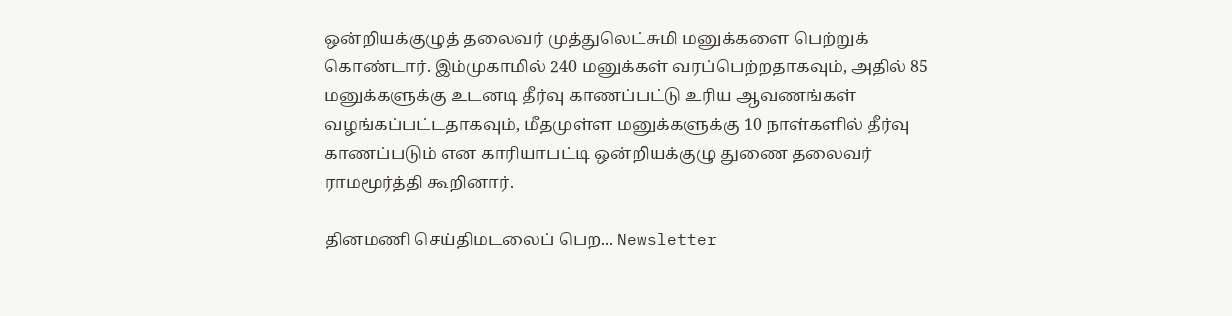ஒன்றியக்குழுத் தலைவர் முத்துலெட்சுமி மனுக்களை பெற்றுக் கொண்டார். இம்முகாமில் 240 மனுக்கள் வரப்பெற்றதாகவும், அதில் 85 மனுக்களுக்கு உடனடி தீர்வு காணப்பட்டு உரிய ஆவணங்கள் வழங்கப்பட்டதாகவும், மீதமுள்ள மனுக்களுக்கு 10 நாள்களில் தீர்வு காணப்படும் என காரியாபட்டி ஒன்றியக்குழு துணை தலைவர் ராமமூர்த்தி கூறினார்.

தினமணி செய்திமடலைப் பெற... Newsletter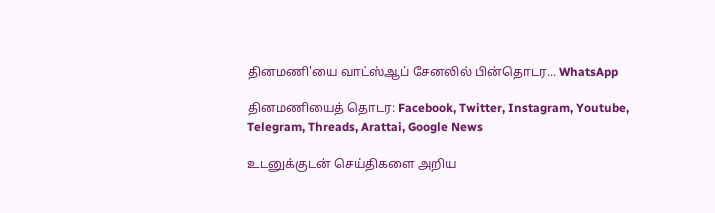தினமணி'யை வாட்ஸ்ஆப் சேனலில் பின்தொடர... WhatsApp

தினமணியைத் தொடர: Facebook, Twitter, Instagram, Youtube, Telegram, Threads, Arattai, Google News

உடனுக்குடன் செய்திகளை அறிய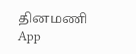தினமணி App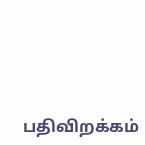பதிவிறக்கம்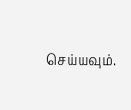செய்யவும்.